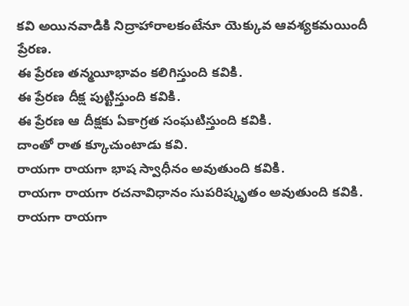కవి అయినవాడికి నిద్రాహారాలకంటేనూ యెక్కువ ఆవశ్యకమయిందీ ప్రేరణ.
ఈ ప్రేరణ తన్మయీభావం కలిగిస్తుంది కవికి.
ఈ ప్రేరణ దీక్ష పుట్టిస్తుంది కవికి.
ఈ ప్రేరణ ఆ దీక్షకు ఏకాగ్రత సంఘటిస్తుంది కవికి.
దాంతో రాత క్కూచుంటాడు కవి.
రాయగా రాయగా భాష స్వాధీనం అవుతుంది కవికి.
రాయగా రాయగా రచనావిధానం సుపరిష్కృతం అవుతుంది కవికి.
రాయగా రాయగా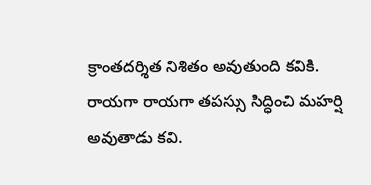క్రాంతదర్శిత నిశితం అవుతుంది కవికి.
రాయగా రాయగా తపస్సు సిద్ధించి మహర్షి అవుతాడు కవి.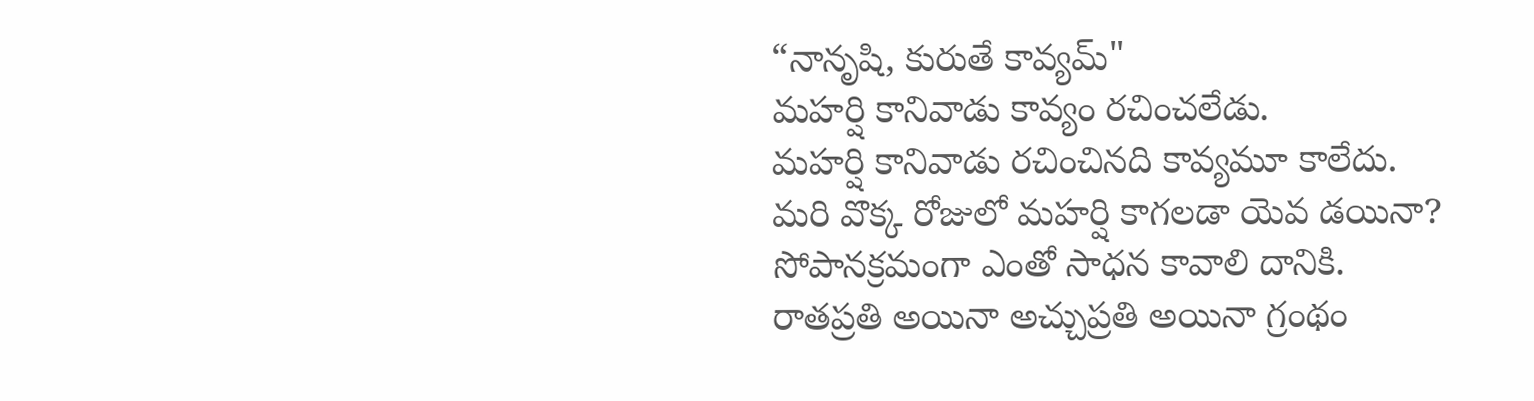“నానృషి, కురుతే కావ్యమ్"
మహర్షి కానివాడు కావ్యం రచించలేడు.
మహర్షి కానివాడు రచించినది కావ్యమూ కాలేదు.
మరి వొక్క రోజులో మహర్షి కాగలడా యెవ డయినా?
సోపానక్రమంగా ఎంతో సాధన కావాలి దానికి.
రాతప్రతి అయినా అచ్చుప్రతి అయినా గ్రంథం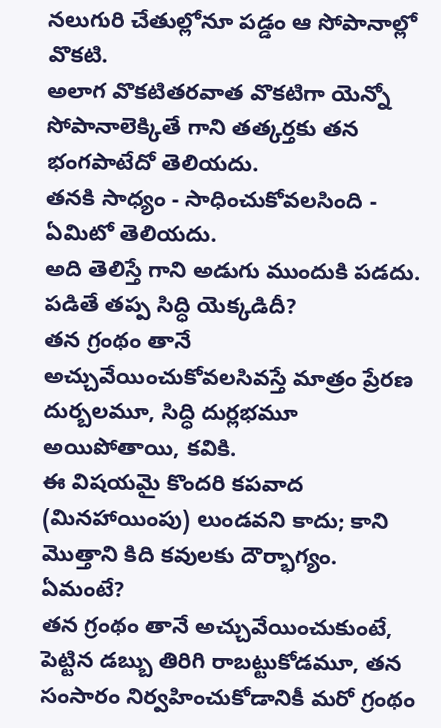నలుగురి చేతుల్లోనూ పడ్డం ఆ సోపానాల్లో వొకటి.
అలాగ వొకటితరవాత వొకటిగా యెన్నో సోపానాలెక్కితే గాని తత్కర్తకు తన భంగపాటేదో తెలియదు.
తనకి సాధ్యం - సాధించుకోవలసింది - ఏమిటో తెలియదు.
అది తెలిస్తే గాని అడుగు ముందుకి పడదు.
పడితే తప్ప సిద్ధి యెక్కడిదీ?
తన గ్రంథం తానే అచ్చువేయించుకోవలసివస్తే మాత్రం ప్రేరణ దుర్బలమూ, సిద్ధి దుర్లభమూ అయిపోతాయి, కవికి.
ఈ విషయమై కొందరి కపవాద (మినహాయింపు) లుండవని కాదు; కాని మొత్తాని కిది కవులకు దౌర్భాగ్యం.
ఏమంటే?
తన గ్రంథం తానే అచ్చువేయించుకుంటే, పెట్టిన డబ్బు తిరిగి రాబట్టుకోడమూ, తన సంసారం నిర్వహించుకోడానికీ మరో గ్రంథం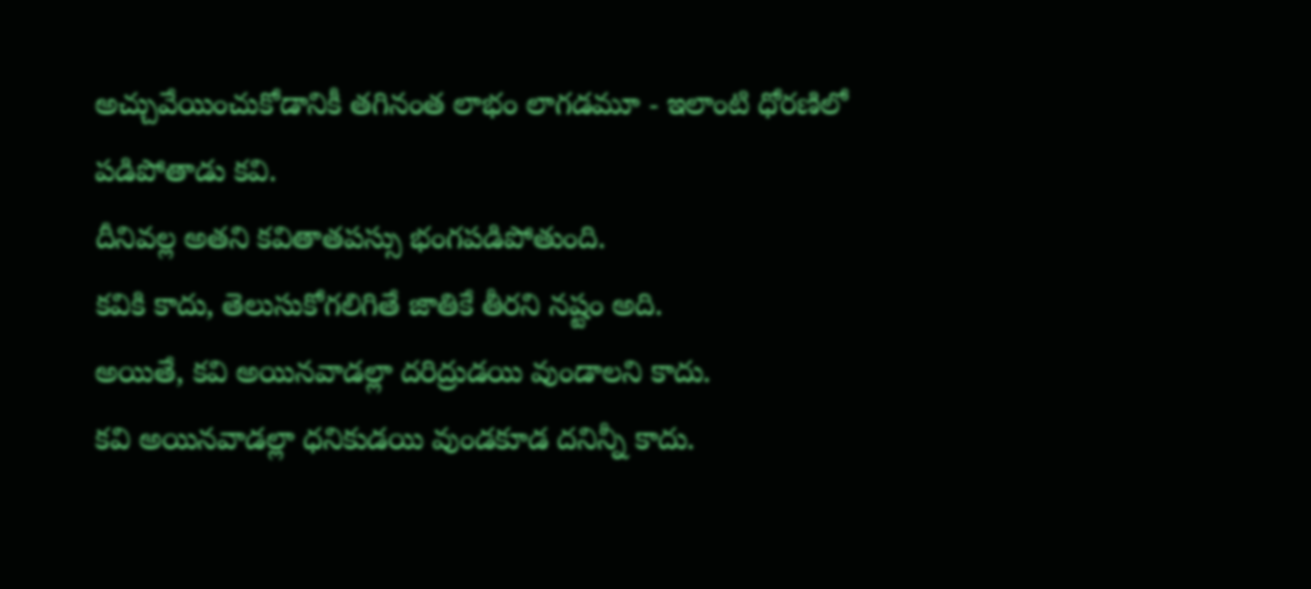అచ్చువేయించుకోడానికీ తగినంత లాభం లాగడమూ - ఇలాంటి ధోరణిలో పడిపోతాడు కవి.
దీనివల్ల అతని కవితాతపస్సు భంగపడిపోతుంది.
కవికి కాదు, తెలుసుకోగలిగితే జాతికే తీరని నష్టం అది.
అయితే, కవి అయినవాడల్లా దరిద్రుడయి వుండాలని కాదు.
కవి అయినవాడల్లా ధనికుడయి వుండకూడ దనిన్నీ కాదు.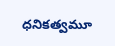ధనికత్వమూ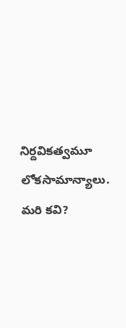నిర్దవికత్వమూ లోకసామాన్యాలు.
మరి కవి?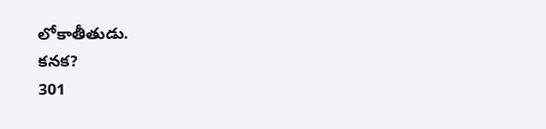లోకాతీతుడు.
కనక?
301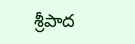శ్రీపాద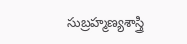సుబ్రహ్మణ్యశాస్త్రి